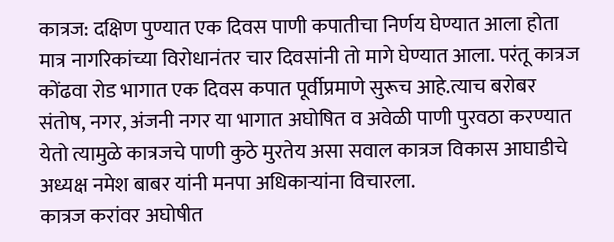कात्रज: दक्षिण पुण्यात एक दिवस पाणी कपातीचा निर्णय घेण्यात आला होता मात्र नागरिकांच्या विरोधानंतर चार दिवसांनी तो मागे घेण्यात आला. परंतू कात्रज कोंढवा रोड भागात एक दिवस कपात पूर्वीप्रमाणे सुरूच आहे.त्याच बरोबर संतोष, नगर, अंजनी नगर या भागात अघोषित व अवेळी पाणी पुरवठा करण्यात येतो त्यामुळे कात्रजचे पाणी कुठे मुरतेय असा सवाल कात्रज विकास आघाडीचे अध्यक्ष नमेश बाबर यांनी मनपा अधिकाऱ्यांना विचारला.
कात्रज करांवर अघोषीत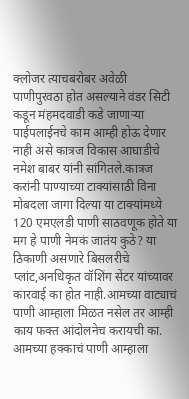क्लोजर त्याचबरोबर अवेळी पाणीपुरवठा होत असल्याने वंडर सिटी कडून मंहमदवाडी कडे जाणाऱ्या पाईपलाईनचे काम आम्ही होऊ देणार नाही असे कात्रज विकास आघाडीचे नमेश बाबर यांनी सांगितले.कात्रज करांनी पाण्याच्या टाक्यांसाठी विना मोबदला जागा दिल्या या टाक्यांमध्ये 120 एमएलडी पाणी साठवणूक होते या मग हे पाणी नेमकं जातंय कुठे? या ठिकाणी असणारे बिसलरीचे प्लांट,अनधिकृत वॉशिंग सेंटर यांच्यावर कारवाई का होत नाही.आमच्या वाट्याचं पाणी आम्हाला मिळत नसेल तर आम्ही काय फक्त आंदोलनेच करायची का. आमच्या हक्काचं पाणी आम्हाला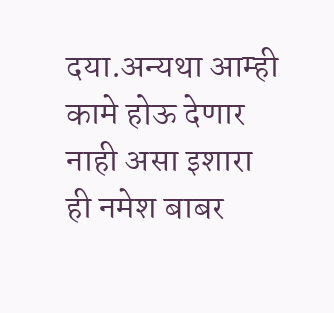दया.अन्यथा आम्ही कामे होऊ देणार नाही असा इशारा ही नमेश बाबर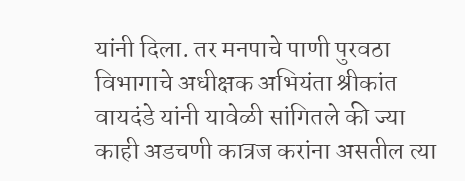यांनी दिला. तर मनपाचे पाणी पुरवठा विभागाचे अधीक्षक अभियंता श्रीकांत वायदंडे यांनी यावेळी सांगितले की ज्या काही अडचणी कात्रज करांना असतील त्या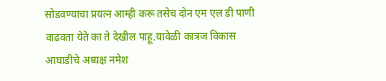सोडवण्याचा प्रयत्न आम्ही करू तसेच दोन एम एल डी पाणी वाढवता येते का ते देखील पाहू.यावेळी कात्रज विकास आघाडीचे अध्यक्ष नमेश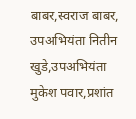बाबर,स्वराज बाबर,
उपअभियंता नितीन खुडे,उपअभियंता मुकेश पवार,प्रशांत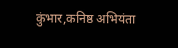कुंभार,कनिष्ठ अभियंता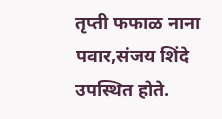तृप्ती फफाळ नाना पवार,संजय शिंदे उपस्थित होते.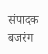संपादक बजरंग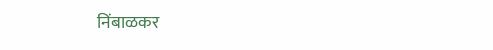निंबाळकर